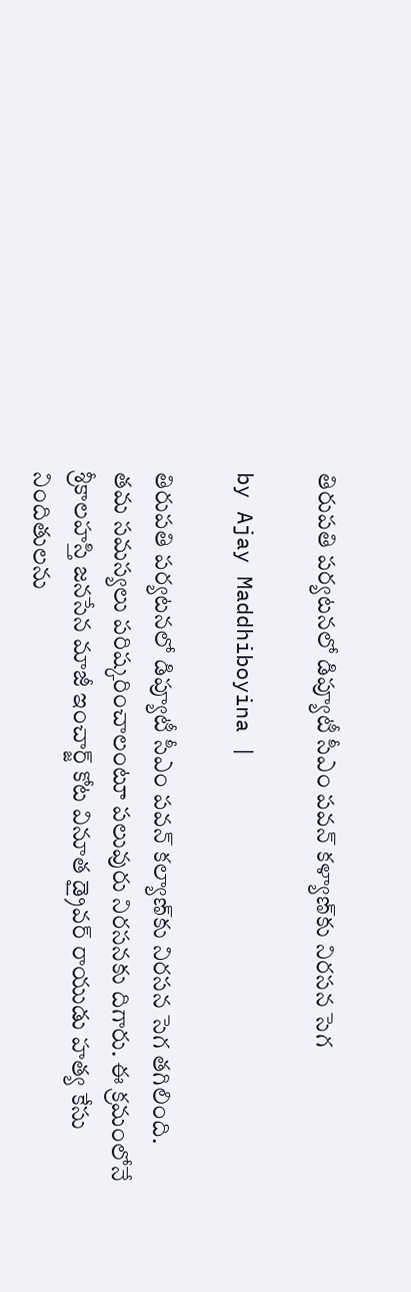తిరుపతి పర్యటనలో డిప్యూటీ సీఎం పవన్ కళ్యాణ్‌కు నిరసన సెగ

by Ajay Maddhiboyina |

తిరుపతి పర్యటనలో డిప్యూటీ సీఎం పవన్ కల్యాణ్‌కు నిరసన సెగ తగిలింది. తమ సమస్యలు పరిష్కరించాలంటూ పలువురు నిరసనకు దిగారు. ఈ క్రమంలోనే శ్రీకాలహస్తి జనసేన మాజీ ఇంచార్జ్ కోట వినూత డ్రైవర్ రాయుడు హత్య కేసు నిందితులను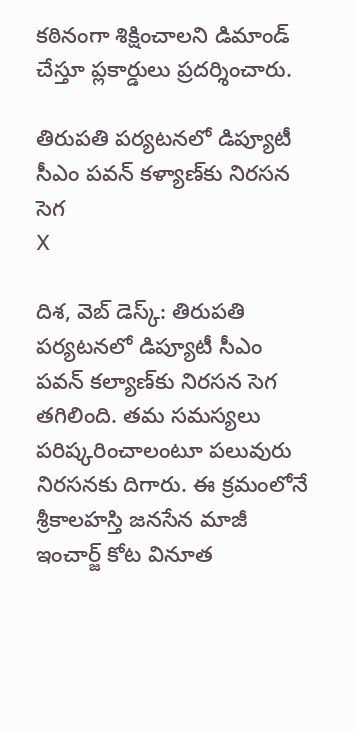కఠినంగా శిక్షించాలని డిమాండ్ చేస్తూ ప్లకార్డులు ప్రదర్శించారు.

తిరుపతి పర్యటనలో డిప్యూటీ సీఎం పవన్ కళ్యాణ్‌కు నిరసన సెగ
X

దిశ‌, వెబ్ డెస్క్: తిరుపతి పర్యటనలో డిప్యూటీ సీఎం పవన్ కల్యాణ్‌కు నిరసన సెగ తగిలింది. తమ సమస్యలు పరిష్కరించాలంటూ పలువురు నిరసనకు దిగారు. ఈ క్రమంలోనే శ్రీకాలహస్తి జనసేన మాజీ ఇంచార్జ్ కోట వినూత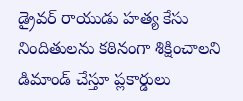డ్రైవర్ రాయుడు హత్య కేసు నిందితులను కఠినంగా శిక్షించాలని డిమాండ్ చేస్తూ ప్లకార్డులు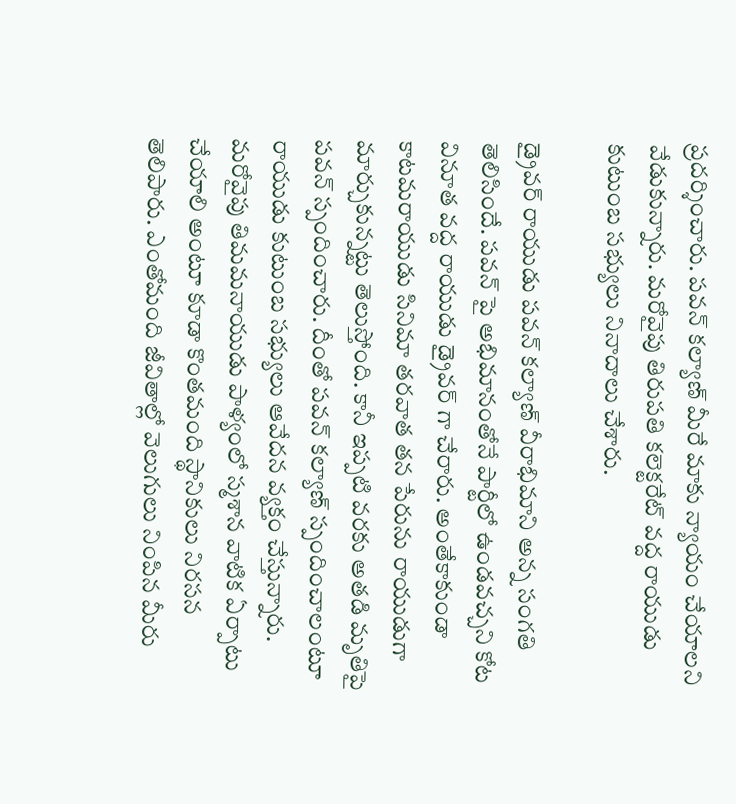ప్రదర్శించారు. పవన్ కల్యాణ్ మీరే మాకు న్యాయం చేయాలని వేడుకున్నారు. మరోవైపు తిరుపతి కలెక్టరేట్ వద్ద రాయుడు కుటుంబ సభ్యులు నినాదాలు చేశారు.

డ్రైవర్ రాయుడు పవన్ కల్యాణ్ వీరాభిమాని అన్న సంగతి తెలిసిందే. పవన్ పై అభిమానంతోనే పార్టీలో ఉండవచ్చని కోట వినూత వద్ద రాయుడు డ్రైవర్ గా చేరారు. అంతేకాకుండా కాటమరాయుడు సినిమా తరవాత తన పేరును రాయుడుగా మార్చుకున్నట్టు తెలుస్తోంది. కానీ ఇప్పటి వరకు అతడి మృతిపై ప‌వ‌న్ స్పందించారు. దీంతో ప‌వ‌న్ క‌ల్యాణ్ స్పందించాలంటూ రాయుడు కుటుంబ స‌భ్యులు ఆవేద‌న వ్య‌క్తం చేస్తున్నారు. మ‌రోవైపు తిమమనాయుడు పాళ్యంలో స్మశాన వాటిక ఏర్పాటు చేయాలి అంటూ కూడా కొంత‌మంది స్థానికులు నిరసన తెలిపారు. ఎంతోమంది జీవితాల్లో వెలుగులు నింపిన మీరు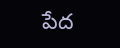పేద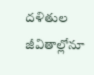దళితుల జీవితాల్లోనూ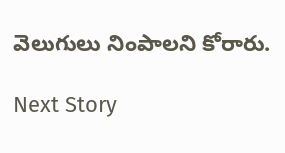వెలుగులు నింపాలని కోరారు.

Next Story